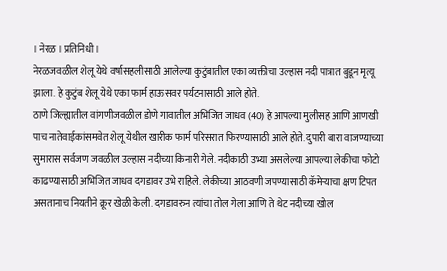। नेरळ । प्रतिनिधी ।
नेरळजवळील शेलू येथे वर्षासहलीसाठी आलेल्या कुटुंबातील एका व्यक्तीचा उल्हास नदी पात्रात बुडून मृत्यू झाला. हे कुटुंब शेलू येथे एका फार्म हाऊसवर पर्यटनासाठी आले होते.
ठाणे जिल्ह्यातील वांगणीजवळील डोणे गावातील अभिजित जाधव (40) हे आपल्या मुलीसह आणि आणखी पाच नातेवाईकांसमवेत शेलू येथील खारीक फार्म परिसरात फिरण्यासाठी आले होते. दुपारी बारा वाजण्याच्या सुमारास सर्वजण जवळील उल्हास नदीच्या किनारी गेले. नदीकाठी उभ्या असलेल्या आपल्या लेकीचा फोटो काढण्यासाठी अभिजित जाधव दगडावर उभे राहिले. लेकीच्या आठवणी जपण्यासाठी कॅमेऱ्याचा क्षण टिपत असतानाच नियतीने क्रूर खेळी केली. दगडावरुन त्यांचा तोल गेला आणि ते थेट नदीच्या खोल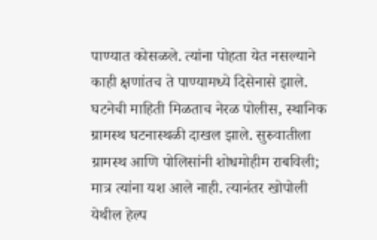पाण्यात कोसळले. त्यांना पोहता येत नसल्याने काही क्षणांतच ते पाण्यामध्ये दिसेनासे झाले.
घटनेची माहिती मिळताच नेरळ पोलीस, स्थानिक ग्रामस्थ घटनास्थळी दाखल झाले. सुरुवातीला ग्रामस्थ आणि पोलिसांनी शोधमोहीम राबविली; मात्र त्यांना यश आले नाही. त्यानंतर खोपोली येथील हेल्प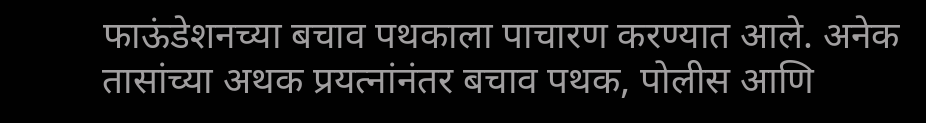फाऊंडेशनच्या बचाव पथकाला पाचारण करण्यात आले. अनेक तासांच्या अथक प्रयत्नांनंतर बचाव पथक, पोलीस आणि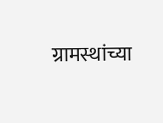ग्रामस्थांच्या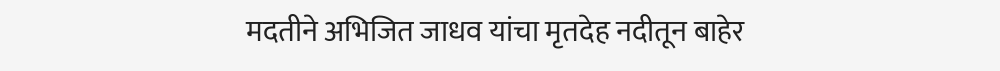मदतीने अभिजित जाधव यांचा मृतदेह नदीतून बाहेर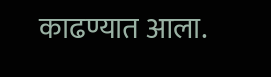काढण्यात आला.